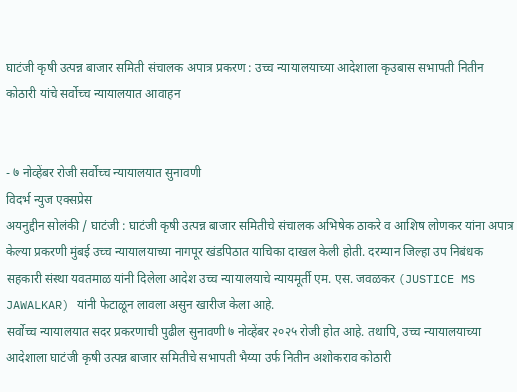घाटंजी कृषी उत्पन्न बाजार समिती संचालक अपात्र प्रकरण : उच्च न्यायालयाच्या आदेशाला कृउबास सभापती नितीन कोठारी यांचे सर्वोच्च न्यायालयात आवाहन


- ७ नोव्हेंबर रोजी सर्वोच्च न्यायालयात सुनावणी
विदर्भ न्युज एक्सप्रेस
अयनुद्दीन सोलंकी / घाटंजी : घाटंजी कृषी उत्पन्न बाजार समितीचे संचालक अभिषेक ठाकरे व आशिष लोणकर यांना अपात्र केल्या प्रकरणी मुंबई उच्च न्यायालयाच्या नागपूर खंडपिठात याचिका दाखल केली होती. दरम्यान जिल्हा उप निबंधक सहकारी संस्था यवतमाळ यांनी दिलेला आदेश उच्च न्यायालयाचे न्यायमूर्ती एम. एस. जवळकर (JUSTICE MS JAWALKAR) यांनी फेटाळून लावला असुन खारीज केला आहे.
सर्वोच्च न्यायालयात सदर प्रकरणाची पुढील सुनावणी ७ नोव्हेंबर २०२५ रोजी होत आहे. तथापि, उच्च न्यायालयाच्या आदेशाला घाटंजी कृषी उत्पन्न बाजार समितीचे सभापती भैय्या उर्फ नितीन अशोकराव कोठारी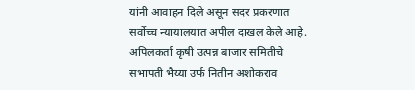यांनी आवाहन दिले असून सदर प्रकरणात सर्वोच्च न्यायालयात अपील दाखल केले आहे. अपिलकर्ता कृषी उत्पन्न बाजार समितीचे सभापती भैय्या उर्फ नितीन अशोकराव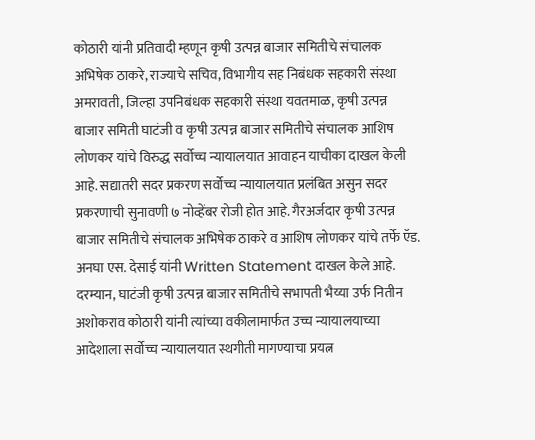कोठारी यांनी प्रतिवादी म्हणून कृषी उत्पन्न बाजार समितीचे संचालक अभिषेक ठाकरे, राज्याचे सचिव, विभागीय सह निबंधक सहकारी संस्था अमरावती, जिल्हा उपनिबंधक सहकारी संस्था यवतमाळ, कृषी उत्पन्न बाजार समिती घाटंजी व कृषी उत्पन्न बाजार समितीचे संचालक आशिष लोणकर यांचे विरुद्ध सर्वोच्च न्यायालयात आवाहन याचीका दाखल केली आहे. सद्यातरी सदर प्रकरण सर्वोच्च न्यायालयात प्रलंबित असुन सदर प्रकरणाची सुनावणी ७ नोव्हेंबर रोजी होत आहे. गैरअर्जदार कृषी उत्पन्न बाजार समितीचे संचालक अभिषेक ठाकरे व आशिष लोणकर यांचे तर्फे ऍड. अनघा एस. देसाई यांनी Written Statement दाखल केले आहे.
दरम्यान, घाटंजी कृषी उत्पन्न बाजार समितीचे सभापती भैय्या उर्फ नितीन अशोकराव कोठारी यांनी त्यांच्या वकीलामार्फत उच्च न्यायालयाच्या आदेशाला सर्वोच्च न्यायालयात स्थगीती मागण्याचा प्रयत्न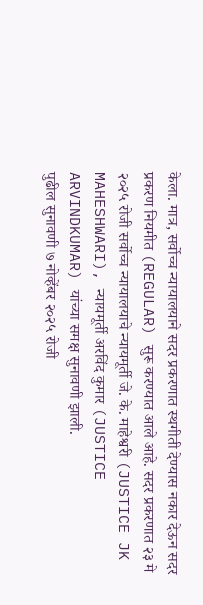केला. मात्र, सर्वोच्च न्यायालयाने सदर प्रकरणात स्थगीती देण्यास नकार देऊन सदर प्रकरण नियमीत (REGULAR) सुरू करण्यात आले आहे. सदर प्रकरणात २३ मे २०२५ रोजी सर्वोच्च न्यायालयाचे न्यायमूर्ती जे. के. माहेश्वरी (JUSTICE JK MAHESHWARI), न्यायमूर्ती अरविंद कुमार (JUSTICE ARVINDKUMAR) यांच्या समक्ष सुनावणी झाली.
पुढील सुनावणी ७ नोव्हेंबर २०२५ रोजी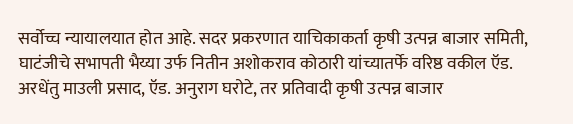सर्वोच्च न्यायालयात होत आहे. सदर प्रकरणात याचिकाकर्ता कृषी उत्पन्न बाजार समिती, घाटंजीचे सभापती भैय्या उर्फ नितीन अशोकराव कोठारी यांच्यातर्फे वरिष्ठ वकील ऍड. अरधेंतु माउली प्रसाद, ऍड. अनुराग घरोटे, तर प्रतिवादी कृषी उत्पन्न बाजार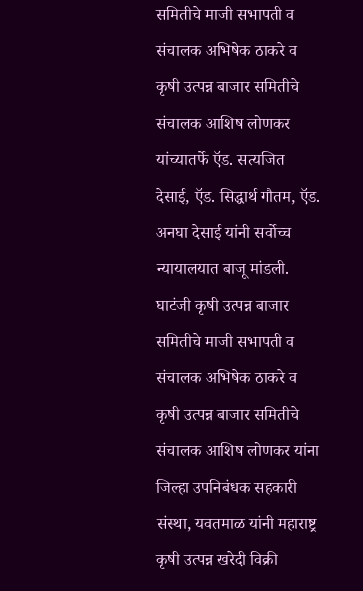समितीचे माजी सभापती व संचालक अभिषेक ठाकरे व कृषी उत्पन्न बाजार समितीचे संचालक आशिष लोणकर यांच्यातर्फे ऍड. सत्यजित देसाई, ऍड. सिद्धार्थ गौतम, ऍड. अनघा देसाई यांनी सर्वोच्च न्यायालयात बाजू मांडली.
घाटंजी कृषी उत्पन्न बाजार समितीचे माजी सभापती व संचालक अभिषेक ठाकरे व कृषी उत्पन्न बाजार समितीचे संचालक आशिष लोणकर यांना जिल्हा उपनिबंधक सहकारी संस्था, यवतमाळ यांनी महाराष्ट्र कृषी उत्पन्न खरेदी विक्री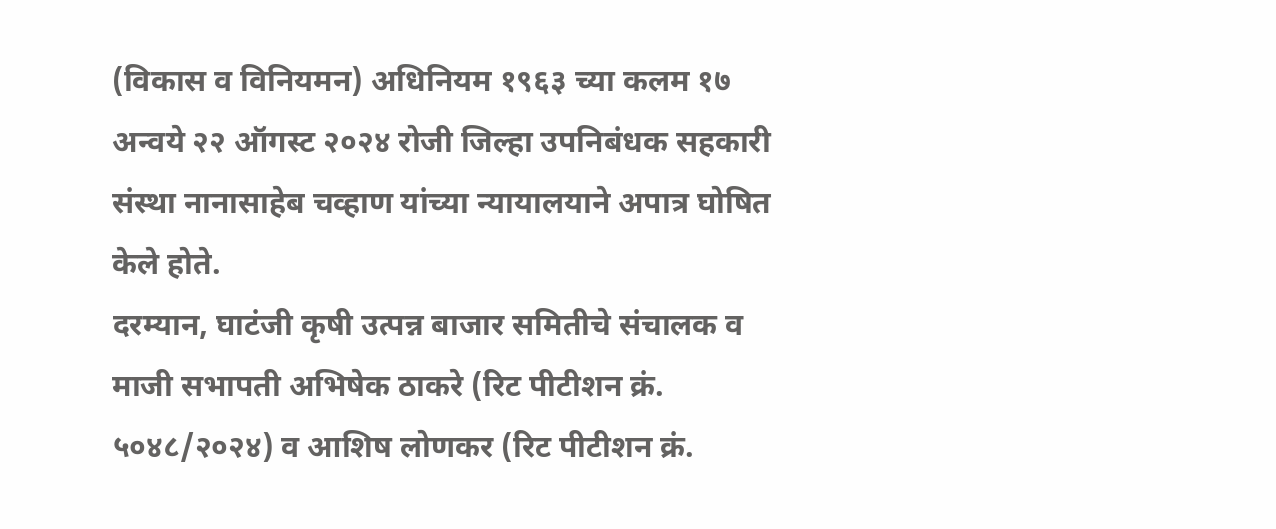(विकास व विनियमन) अधिनियम १९६३ च्या कलम १७ अन्वये २२ ऑगस्ट २०२४ रोजी जिल्हा उपनिबंधक सहकारी संस्था नानासाहेब चव्हाण यांच्या न्यायालयाने अपात्र घोषित केले होते.
दरम्यान, घाटंजी कृषी उत्पन्न बाजार समितीचे संचालक व माजी सभापती अभिषेक ठाकरे (रिट पीटीशन क्रं. ५०४८/२०२४) व आशिष लोणकर (रिट पीटीशन क्रं.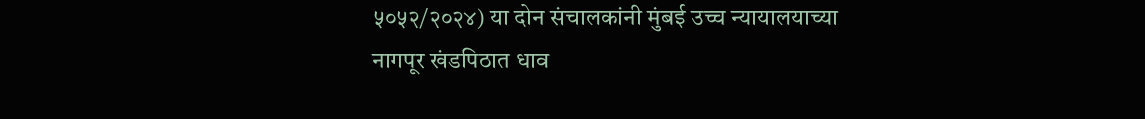५०५२/२०२४) या दोन संचालकांनी मुंबई उच्च न्यायालयाच्या नागपूर खंडपिठात धाव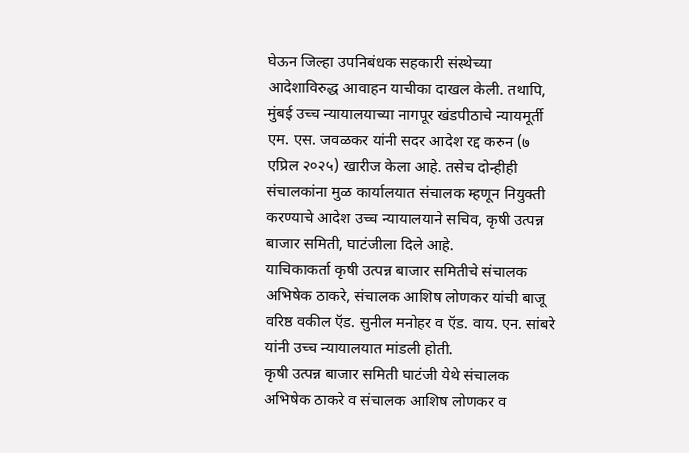घेऊन जिल्हा उपनिबंधक सहकारी संस्थेच्या आदेशाविरुद्ध आवाहन याचीका दाखल केली. तथापि, मुंबई उच्च न्यायालयाच्या नागपूर खंडपीठाचे न्यायमूर्ती एम. एस. जवळकर यांनी सदर आदेश रद्द करुन (७ एप्रिल २०२५) खारीज केला आहे. तसेच दोन्हीही संचालकांना मुळ कार्यालयात संचालक म्हणून नियुक्ती करण्याचे आदेश उच्च न्यायालयाने सचिव, कृषी उत्पन्न बाजार समिती, घाटंजीला दिले आहे.
याचिकाकर्ता कृषी उत्पन्न बाजार समितीचे संचालक अभिषेक ठाकरे, संचालक आशिष लोणकर यांची बाजू वरिष्ठ वकील ऍड. सुनील मनोहर व ऍड. वाय. एन. सांबरे यांनी उच्च न्यायालयात मांडली होती.
कृषी उत्पन्न बाजार समिती घाटंजी येथे संचालक अभिषेक ठाकरे व संचालक आशिष लोणकर व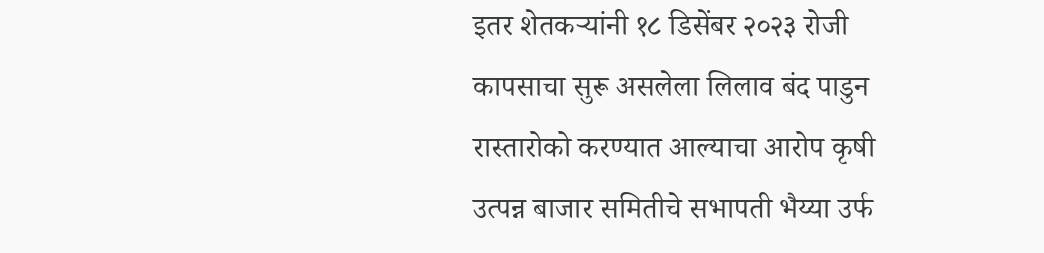इतर शेतकऱ्यांनी १८ डिसेंबर २०२३ रोजी कापसाचा सुरू असलेला लिलाव बंद पाडुन रास्तारोको करण्यात आल्याचा आरोप कृषी उत्पन्न बाजार समितीचे सभापती भैय्या उर्फ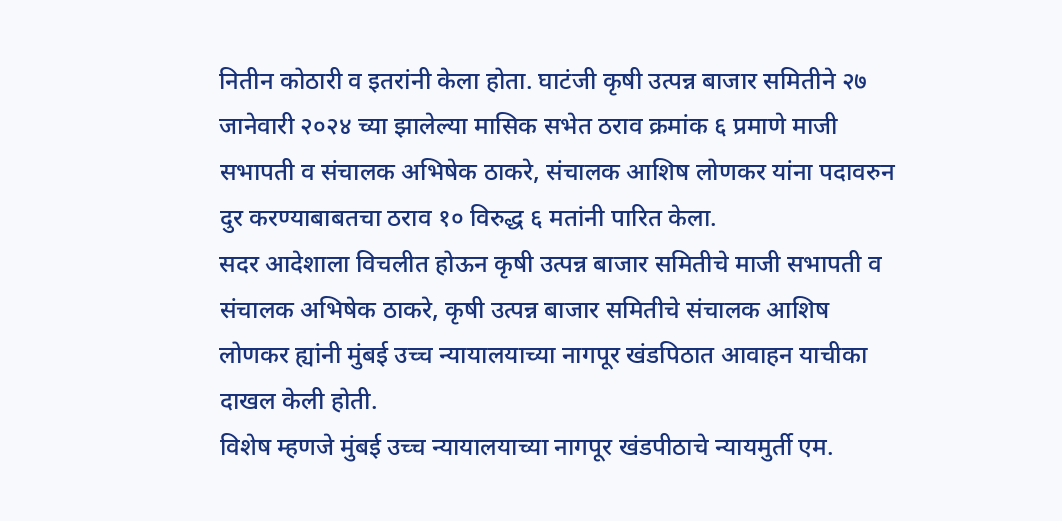नितीन कोठारी व इतरांनी केला होता. घाटंजी कृषी उत्पन्न बाजार समितीने २७ जानेवारी २०२४ च्या झालेल्या मासिक सभेत ठराव क्रमांक ६ प्रमाणे माजी सभापती व संचालक अभिषेक ठाकरे, संचालक आशिष लोणकर यांना पदावरुन दुर करण्याबाबतचा ठराव १० विरुद्ध ६ मतांनी पारित केला.
सदर आदेशाला विचलीत होऊन कृषी उत्पन्न बाजार समितीचे माजी सभापती व संचालक अभिषेक ठाकरे, कृषी उत्पन्न बाजार समितीचे संचालक आशिष लोणकर ह्यांनी मुंबई उच्च न्यायालयाच्या नागपूर खंडपिठात आवाहन याचीका दाखल केली होती.
विशेष म्हणजे मुंबई उच्च न्यायालयाच्या नागपूर खंडपीठाचे न्यायमुर्ती एम.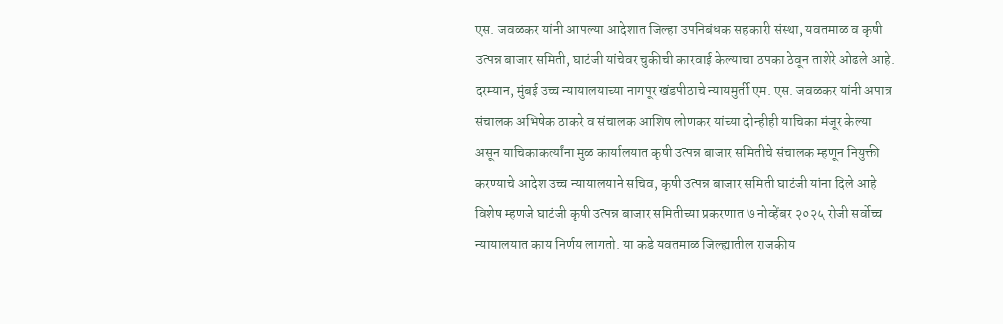एस. जवळकर यांनी आपल्या आदेशात जिल्हा उपनिबंधक सहकारी संस्था, यवतमाळ व कृषी उत्पन्न बाजार समिती, घाटंजी यांचेवर चुकीची कारवाई केल्याचा ठपका ठेवून ताशेरे ओढले आहे.
दरम्यान, मुंबई उच्च न्यायालयाच्या नागपूर खंडपीठाचे न्यायमुर्ती एम. एस. जवळकर यांनी अपात्र संचालक अभिषेक ठाकरे व संचालक आशिष लोणकर यांच्या दोन्हीही याचिका मंजूर केल्या असून याचिकाकर्त्यांना मुळ कार्यालयात कृषी उत्पन्न बाजार समितीचे संचालक म्हणून नियुक्ती करण्याचे आदेश उच्च न्यायालयाने सचिव, कृषी उत्पन्न बाजार समिती घाटंजी यांना दिले आहे
विशेष म्हणजे घाटंजी कृषी उत्पन्न बाजार समितीच्या प्रकरणात ७ नोव्हेंबर २०२५ रोजी सर्वोच्च न्यायालयात काय निर्णय लागतो. या कडे यवतमाळ जिल्ह्यातील राजकीय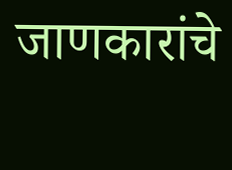जाणकारांचे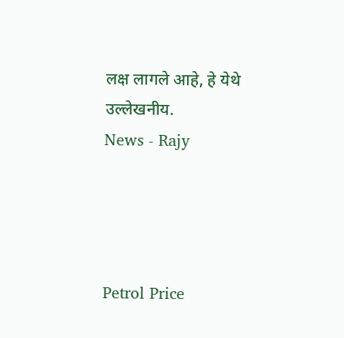लक्ष लागले आहे, हे येथे उल्लेखनीय.
News - Rajy




Petrol Price